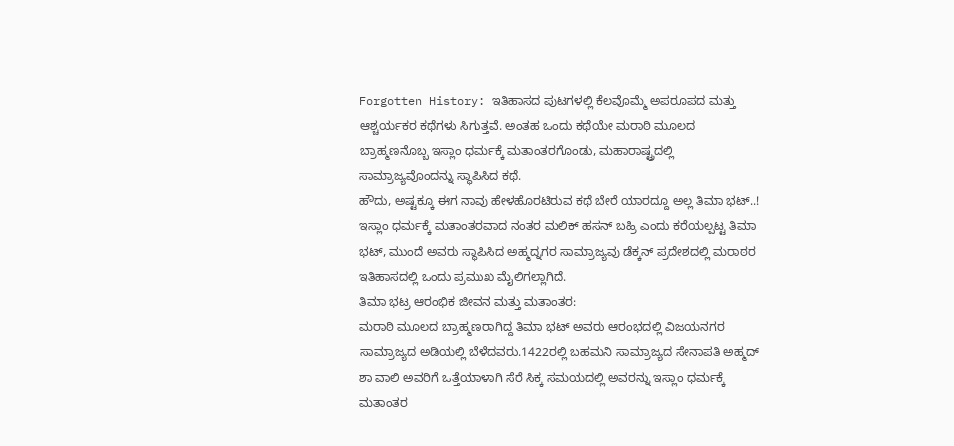Forgotten History: ಇತಿಹಾಸದ ಪುಟಗಳಲ್ಲಿ ಕೆಲವೊಮ್ಮೆ ಅಪರೂಪದ ಮತ್ತು ಆಶ್ಚರ್ಯಕರ ಕಥೆಗಳು ಸಿಗುತ್ತವೆ. ಅಂತಹ ಒಂದು ಕಥೆಯೇ ಮರಾಠಿ ಮೂಲದ ಬ್ರಾಹ್ಮಣನೊಬ್ಬ ಇಸ್ಲಾಂ ಧರ್ಮಕ್ಕೆ ಮತಾಂತರಗೊಂಡು, ಮಹಾರಾಷ್ಟ್ರದಲ್ಲಿ ಸಾಮ್ರಾಜ್ಯವೊಂದನ್ನು ಸ್ಥಾಪಿಸಿದ ಕಥೆ.
ಹೌದು, ಅಷ್ಟಕ್ಕೂ ಈಗ ನಾವು ಹೇಳಹೊರಟಿರುವ ಕಥೆ ಬೇರೆ ಯಾರದ್ದೂ ಅಲ್ಲ ತಿಮಾ ಭಟ್..! ಇಸ್ಲಾಂ ಧರ್ಮಕ್ಕೆ ಮತಾಂತರವಾದ ನಂತರ ಮಲಿಕ್ ಹಸನ್ ಬಹ್ರಿ ಎಂದು ಕರೆಯಲ್ಪಟ್ಟ ತಿಮಾ ಭಟ್, ಮುಂದೆ ಅವರು ಸ್ಥಾಪಿಸಿದ ಅಹ್ಮದ್ನಗರ ಸಾಮ್ರಾಜ್ಯವು ಡೆಕ್ಕನ್ ಪ್ರದೇಶದಲ್ಲಿ ಮರಾಠರ ಇತಿಹಾಸದಲ್ಲಿ ಒಂದು ಪ್ರಮುಖ ಮೈಲಿಗಲ್ಲಾಗಿದೆ.
ತಿಮಾ ಭಟ್ರ ಆರಂಭಿಕ ಜೀವನ ಮತ್ತು ಮತಾಂತರ:
ಮರಾಠಿ ಮೂಲದ ಬ್ರಾಹ್ಮಣರಾಗಿದ್ದ ತಿಮಾ ಭಟ್ ಅವರು ಆರಂಭದಲ್ಲಿ ವಿಜಯನಗರ ಸಾಮ್ರಾಜ್ಯದ ಅಡಿಯಲ್ಲಿ ಬೆಳೆದವರು.1422ರಲ್ಲಿ ಬಹಮನಿ ಸಾಮ್ರಾಜ್ಯದ ಸೇನಾಪತಿ ಅಹ್ಮದ್ ಶಾ ವಾಲಿ ಅವರಿಗೆ ಒತ್ತೆಯಾಳಾಗಿ ಸೆರೆ ಸಿಕ್ಕ ಸಮಯದಲ್ಲಿ ಅವರನ್ನು ಇಸ್ಲಾಂ ಧರ್ಮಕ್ಕೆ ಮತಾಂತರ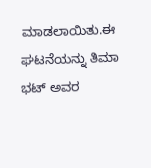ಮಾಡಲಾಯಿತು.ಈ ಘಟನೆಯನ್ನು ತಿಮಾ ಭಟ್ ಅವರ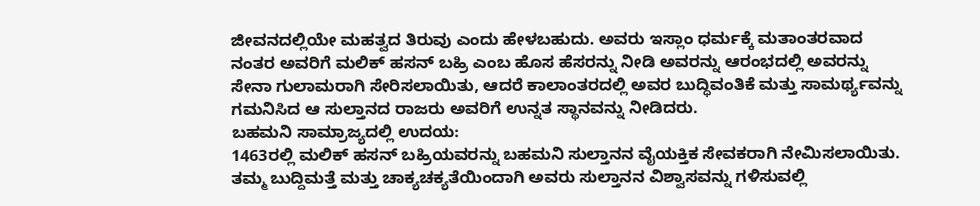ಜೀವನದಲ್ಲಿಯೇ ಮಹತ್ವದ ತಿರುವು ಎಂದು ಹೇಳಬಹುದು. ಅವರು ಇಸ್ಲಾಂ ಧರ್ಮಕ್ಕೆ ಮತಾಂತರವಾದ ನಂತರ ಅವರಿಗೆ ಮಲಿಕ್ ಹಸನ್ ಬಹ್ರಿ ಎಂಬ ಹೊಸ ಹೆಸರನ್ನು ನೀಡಿ ಅವರನ್ನು ಆರಂಭದಲ್ಲಿ ಅವರನ್ನು ಸೇನಾ ಗುಲಾಮರಾಗಿ ಸೇರಿಸಲಾಯಿತು, ಆದರೆ ಕಾಲಾಂತರದಲ್ಲಿ ಅವರ ಬುದ್ಧಿವಂತಿಕೆ ಮತ್ತು ಸಾಮರ್ಥ್ಯವನ್ನು ಗಮನಿಸಿದ ಆ ಸುಲ್ತಾನದ ರಾಜರು ಅವರಿಗೆ ಉನ್ನತ ಸ್ಥಾನವನ್ನು ನೀಡಿದರು.
ಬಹಮನಿ ಸಾಮ್ರಾಜ್ಯದಲ್ಲಿ ಉದಯ:
1463ರಲ್ಲಿ ಮಲಿಕ್ ಹಸನ್ ಬಹ್ರಿಯವರನ್ನು ಬಹಮನಿ ಸುಲ್ತಾನನ ವೈಯಕ್ತಿಕ ಸೇವಕರಾಗಿ ನೇಮಿಸಲಾಯಿತು. ತಮ್ಮ ಬುದ್ದಿಮತ್ತೆ ಮತ್ತು ಚಾಕ್ಯಚಕ್ಯತೆಯಿಂದಾಗಿ ಅವರು ಸುಲ್ತಾನನ ವಿಶ್ವಾಸವನ್ನು ಗಳಿಸುವಲ್ಲಿ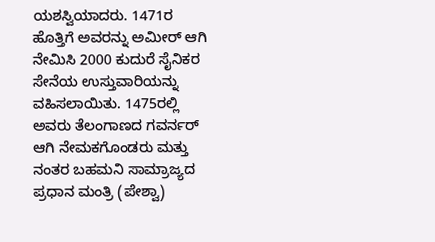ಯಶಸ್ವಿಯಾದರು. 1471ರ ಹೊತ್ತಿಗೆ ಅವರನ್ನು ಅಮೀರ್ ಆಗಿ ನೇಮಿಸಿ 2000 ಕುದುರೆ ಸೈನಿಕರ ಸೇನೆಯ ಉಸ್ತುವಾರಿಯನ್ನು ವಹಿಸಲಾಯಿತು. 1475ರಲ್ಲಿ ಅವರು ತೆಲಂಗಾಣದ ಗವರ್ನರ್ ಆಗಿ ನೇಮಕಗೊಂಡರು ಮತ್ತು ನಂತರ ಬಹಮನಿ ಸಾಮ್ರಾಜ್ಯದ ಪ್ರಧಾನ ಮಂತ್ರಿ (ಪೇಶ್ವಾ)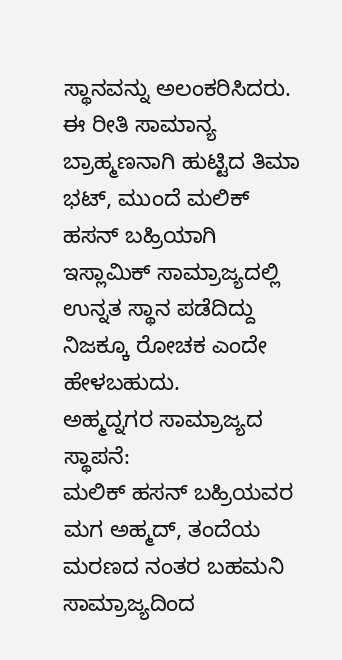ಸ್ಥಾನವನ್ನು ಅಲಂಕರಿಸಿದರು. ಈ ರೀತಿ ಸಾಮಾನ್ಯ ಬ್ರಾಹ್ಮಣನಾಗಿ ಹುಟ್ಟಿದ ತಿಮಾ ಭಟ್, ಮುಂದೆ ಮಲಿಕ್ ಹಸನ್ ಬಹ್ರಿಯಾಗಿ ಇಸ್ಲಾಮಿಕ್ ಸಾಮ್ರಾಜ್ಯದಲ್ಲಿ ಉನ್ನತ ಸ್ಥಾನ ಪಡೆದಿದ್ದು ನಿಜಕ್ಕೂ ರೋಚಕ ಎಂದೇ ಹೇಳಬಹುದು.
ಅಹ್ಮದ್ನಗರ ಸಾಮ್ರಾಜ್ಯದ ಸ್ಥಾಪನೆ:
ಮಲಿಕ್ ಹಸನ್ ಬಹ್ರಿಯವರ ಮಗ ಅಹ್ಮದ್, ತಂದೆಯ ಮರಣದ ನಂತರ ಬಹಮನಿ ಸಾಮ್ರಾಜ್ಯದಿಂದ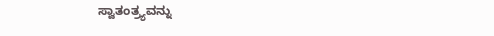ಸ್ವಾತಂತ್ರ್ಯವನ್ನು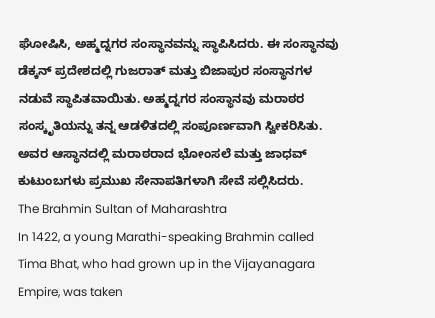ಘೋಷಿಸಿ, ಅಹ್ಮದ್ನಗರ ಸಂಸ್ಥಾನವನ್ನು ಸ್ಥಾಪಿಸಿದರು. ಈ ಸಂಸ್ಥಾನವು ಡೆಕ್ಕನ್ ಪ್ರದೇಶದಲ್ಲಿ ಗುಜರಾತ್ ಮತ್ತು ಬಿಜಾಪುರ ಸಂಸ್ಥಾನಗಳ ನಡುವೆ ಸ್ಥಾಪಿತವಾಯಿತು. ಅಹ್ಮದ್ನಗರ ಸಂಸ್ಥಾನವು ಮರಾಠರ ಸಂಸ್ಕೃತಿಯನ್ನು ತನ್ನ ಆಡಳಿತದಲ್ಲಿ ಸಂಪೂರ್ಣವಾಗಿ ಸ್ವೀಕರಿಸಿತು. ಅವರ ಆಸ್ಥಾನದಲ್ಲಿ ಮರಾಠರಾದ ಭೋಂಸಲೆ ಮತ್ತು ಜಾಧವ್ ಕುಟುಂಬಗಳು ಪ್ರಮುಖ ಸೇನಾಪತಿಗಳಾಗಿ ಸೇವೆ ಸಲ್ಲಿಸಿದರು.
The Brahmin Sultan of Maharashtra
In 1422, a young Marathi-speaking Brahmin called Tima Bhat, who had grown up in the Vijayanagara Empire, was taken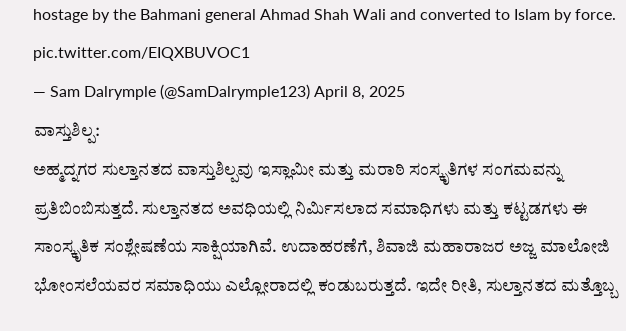hostage by the Bahmani general Ahmad Shah Wali and converted to Islam by force. pic.twitter.com/EIQXBUVOC1
— Sam Dalrymple (@SamDalrymple123) April 8, 2025
ವಾಸ್ತುಶಿಲ್ಪ:
ಅಹ್ಮದ್ನಗರ ಸುಲ್ತಾನತದ ವಾಸ್ತುಶಿಲ್ಪವು ಇಸ್ಲಾಮೀ ಮತ್ತು ಮರಾಠಿ ಸಂಸ್ಕೃತಿಗಳ ಸಂಗಮವನ್ನು ಪ್ರತಿಬಿಂಬಿಸುತ್ತದೆ. ಸುಲ್ತಾನತದ ಅವಧಿಯಲ್ಲಿ ನಿರ್ಮಿಸಲಾದ ಸಮಾಧಿಗಳು ಮತ್ತು ಕಟ್ಟಡಗಳು ಈ ಸಾಂಸ್ಕೃತಿಕ ಸಂಶ್ಲೇಷಣೆಯ ಸಾಕ್ಷಿಯಾಗಿವೆ. ಉದಾಹರಣೆಗೆ, ಶಿವಾಜಿ ಮಹಾರಾಜರ ಅಜ್ಜ ಮಾಲೋಜಿ ಭೋಂಸಲೆಯವರ ಸಮಾಧಿಯು ಎಲ್ಲೋರಾದಲ್ಲಿ ಕಂಡುಬರುತ್ತದೆ. ಇದೇ ರೀತಿ, ಸುಲ್ತಾನತದ ಮತ್ತೊಬ್ಬ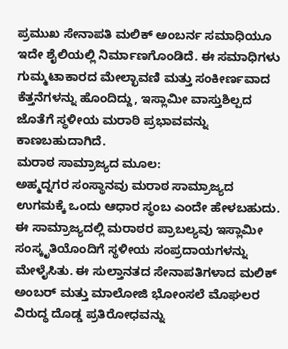ಪ್ರಮುಖ ಸೇನಾಪತಿ ಮಲಿಕ್ ಅಂಬರ್ನ ಸಮಾಧಿಯೂ ಇದೇ ಶೈಲಿಯಲ್ಲಿ ನಿರ್ಮಾಣಗೊಂಡಿದೆ. ಈ ಸಮಾಧಿಗಳು ಗುಮ್ಮಟಾಕಾರದ ಮೇಲ್ಛಾವಣಿ ಮತ್ತು ಸಂಕೀರ್ಣವಾದ ಕೆತ್ತನೆಗಳನ್ನು ಹೊಂದಿದ್ದು, ಇಸ್ಲಾಮೀ ವಾಸ್ತುಶಿಲ್ಪದ ಜೊತೆಗೆ ಸ್ಥಳೀಯ ಮರಾಠಿ ಪ್ರಭಾವವನ್ನು ಕಾಣಬಹುದಾಗಿದೆ.
ಮರಾಠ ಸಾಮ್ರಾಜ್ಯದ ಮೂಲ:
ಅಹ್ಮದ್ನಗರ ಸಂಸ್ಥಾನವು ಮರಾಠ ಸಾಮ್ರಾಜ್ಯದ ಉಗಮಕ್ಕೆ ಒಂದು ಆಧಾರ ಸ್ಥಂಬ ಎಂದೇ ಹೇಳಬಹುದು. ಈ ಸಾಮ್ರಾಜ್ಯದಲ್ಲಿ ಮರಾಠರ ಪ್ರಾಬಲ್ಯವು ಇಸ್ಲಾಮೀ ಸಂಸ್ಕೃತಿಯೊಂದಿಗೆ ಸ್ಥಳೀಯ ಸಂಪ್ರದಾಯಗಳನ್ನು ಮೇಳೈಸಿತು. ಈ ಸುಲ್ತಾನತದ ಸೇನಾಪತಿಗಳಾದ ಮಲಿಕ್ ಅಂಬರ್ ಮತ್ತು ಮಾಲೋಜಿ ಭೋಂಸಲೆ ಮೊಘಲರ ವಿರುದ್ಧ ದೊಡ್ಡ ಪ್ರತಿರೋಧವನ್ನು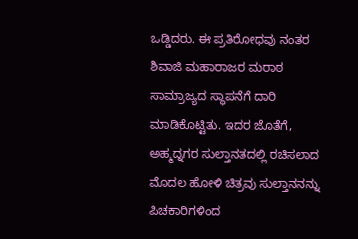ಒಡ್ಡಿದರು. ಈ ಪ್ರತಿರೋಧವು ನಂತರ ಶಿವಾಜಿ ಮಹಾರಾಜರ ಮರಾಠ ಸಾಮ್ರಾಜ್ಯದ ಸ್ಥಾಪನೆಗೆ ದಾರಿ ಮಾಡಿಕೊಟ್ಟಿತು. ಇದರ ಜೊತೆಗೆ, ಅಹ್ಮದ್ನಗರ ಸುಲ್ತಾನತದಲ್ಲಿ ರಚಿಸಲಾದ ಮೊದಲ ಹೋಳಿ ಚಿತ್ರವು ಸುಲ್ತಾನನನ್ನು ಪಿಚಕಾರಿಗಳಿಂದ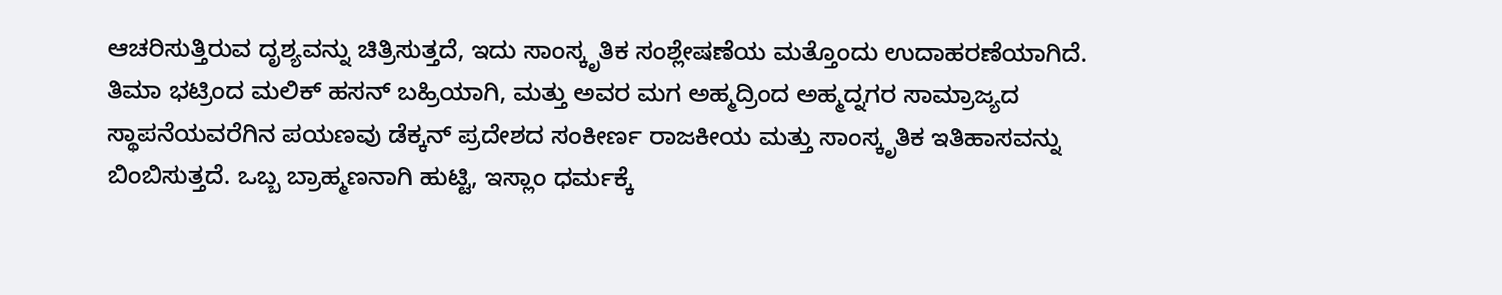ಆಚರಿಸುತ್ತಿರುವ ದೃಶ್ಯವನ್ನು ಚಿತ್ರಿಸುತ್ತದೆ, ಇದು ಸಾಂಸ್ಕೃತಿಕ ಸಂಶ್ಲೇಷಣೆಯ ಮತ್ತೊಂದು ಉದಾಹರಣೆಯಾಗಿದೆ.
ತಿಮಾ ಭಟ್ರಿಂದ ಮಲಿಕ್ ಹಸನ್ ಬಹ್ರಿಯಾಗಿ, ಮತ್ತು ಅವರ ಮಗ ಅಹ್ಮದ್ರಿಂದ ಅಹ್ಮದ್ನಗರ ಸಾಮ್ರಾಜ್ಯದ ಸ್ಥಾಪನೆಯವರೆಗಿನ ಪಯಣವು ಡೆಕ್ಕನ್ ಪ್ರದೇಶದ ಸಂಕೀರ್ಣ ರಾಜಕೀಯ ಮತ್ತು ಸಾಂಸ್ಕೃತಿಕ ಇತಿಹಾಸವನ್ನು ಬಿಂಬಿಸುತ್ತದೆ. ಒಬ್ಬ ಬ್ರಾಹ್ಮಣನಾಗಿ ಹುಟ್ಟಿ, ಇಸ್ಲಾಂ ಧರ್ಮಕ್ಕೆ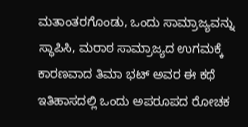ಮತಾಂತರಗೊಂಡು, ಒಂದು ಸಾಮ್ರಾಜ್ಯವನ್ನು ಸ್ಥಾಪಿಸಿ, ಮರಾಠ ಸಾಮ್ರಾಜ್ಯದ ಉಗಮಕ್ಕೆ ಕಾರಣವಾದ ತಿಮಾ ಭಟ್ ಅವರ ಈ ಕಥೆ ಇತಿಹಾಸದಲ್ಲಿ ಒಂದು ಅಪರೂಪದ ರೋಚಕ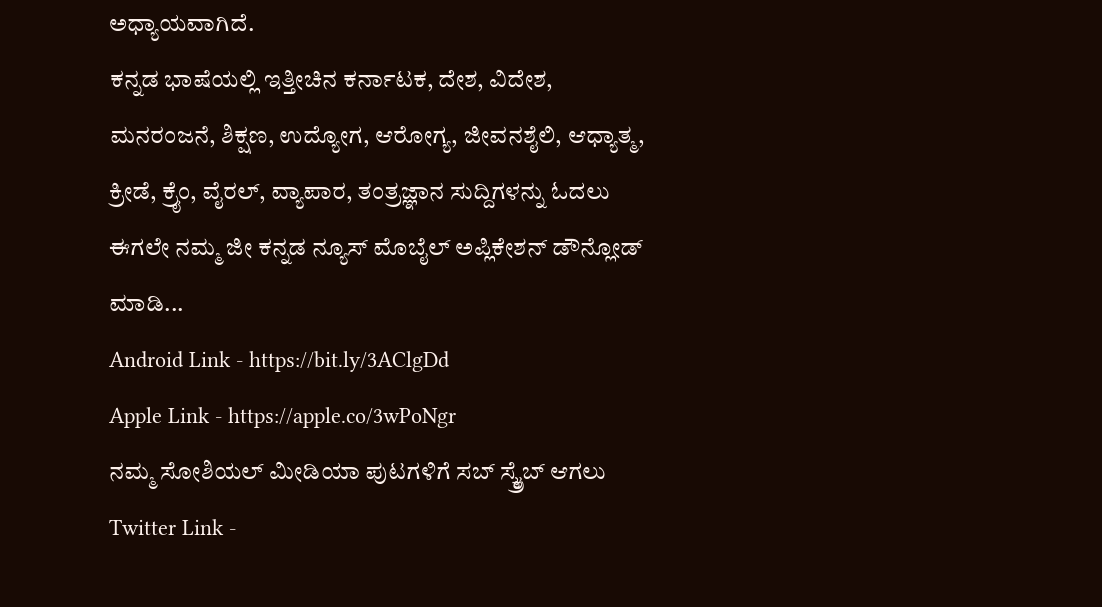ಅಧ್ಯಾಯವಾಗಿದೆ.
ಕನ್ನಡ ಭಾಷೆಯಲ್ಲಿ ಇತ್ತೀಚಿನ ಕರ್ನಾಟಕ, ದೇಶ, ವಿದೇಶ, ಮನರಂಜನೆ, ಶಿಕ್ಷಣ, ಉದ್ಯೋಗ, ಆರೋಗ್ಯ, ಜೀವನಶೈಲಿ, ಆಧ್ಯಾತ್ಮ, ಕ್ರೀಡೆ, ಕ್ರೈಂ, ವೈರಲ್, ವ್ಯಾಪಾರ, ತಂತ್ರಜ್ಞಾನ ಸುದ್ದಿಗಳನ್ನು ಓದಲು ಈಗಲೇ ನಮ್ಮ ಜೀ ಕನ್ನಡ ನ್ಯೂಸ್ ಮೊಬೈಲ್ ಅಪ್ಲಿಕೇಶನ್ ಡೌನ್ಲೋಡ್ ಮಾಡಿ...
Android Link - https://bit.ly/3AClgDd
Apple Link - https://apple.co/3wPoNgr
ನಮ್ಮ ಸೋಶಿಯಲ್ ಮೀಡಿಯಾ ಪುಟಗಳಿಗೆ ಸಬ್ ಸ್ಕ್ರೈಬ್ ಆಗಲು
Twitter Link -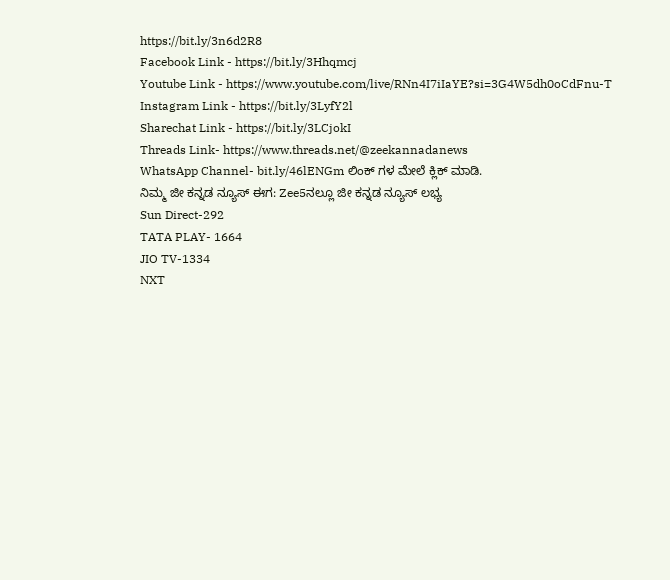https://bit.ly/3n6d2R8
Facebook Link - https://bit.ly/3Hhqmcj
Youtube Link - https://www.youtube.com/live/RNn4I7iIaYE?si=3G4W5dh0oCdFnu-T
Instagram Link - https://bit.ly/3LyfY2l
Sharechat Link - https://bit.ly/3LCjokI
Threads Link- https://www.threads.net/@zeekannadanews
WhatsApp Channel- bit.ly/46lENGm ಲಿಂಕ್ ಗಳ ಮೇಲೆ ಕ್ಲಿಕ್ ಮಾಡಿ.
ನಿಮ್ಮ ಜೀ ಕನ್ನಡ ನ್ಯೂಸ್ ಈಗ: Zee5ನಲ್ಲೂ ಜೀ ಕನ್ನಡ ನ್ಯೂಸ್ ಲಭ್ಯ
Sun Direct-292
TATA PLAY- 1664
JIO TV-1334
NXT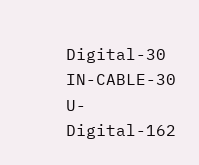Digital-30
IN-CABLE-30
U-Digital-162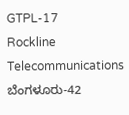GTPL-17
Rockline Telecommunications ಬೆಂಗಳೂರು-42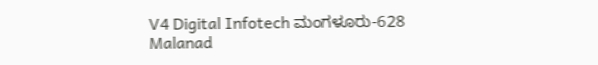V4 Digital Infotech ಮಂಗಳೂರು-628
Malanad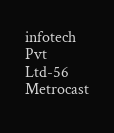infotech Pvt Ltd-56
Metrocast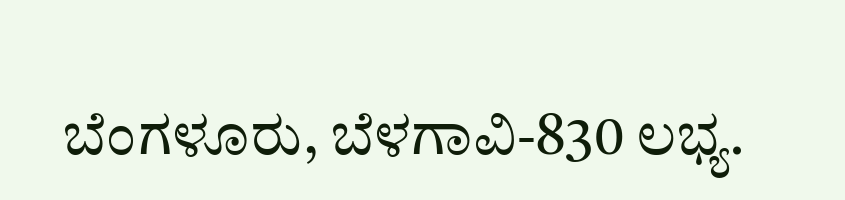ಬೆಂಗಳೂರು, ಬೆಳಗಾವಿ-830 ಲಭ್ಯ.